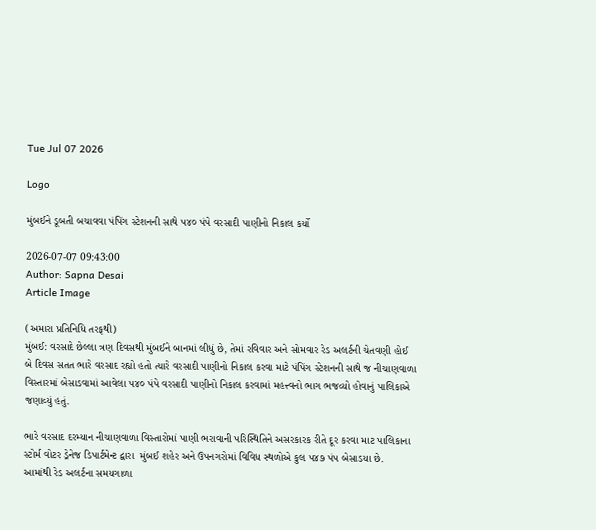Tue Jul 07 2026

Logo

મુંબઈને ડૂબતી બચાવવા પંપિંગ સ્ટેશનની સાથે ૫૪૦ પંપે વરસાદી પાણીનો નિકાલ કર્યો

2026-07-07 09:43:00
Author: Sapna Desai
Article Image

(અમારા પ્રતિનિધિ તરફથી)
મુંબઈ: વરસાદે છેલ્લા ત્રણ દિવસથી મુંબઈને બાનમાં લીધું છે, તેમાં રવિવાર અને સોમવાર રેડ અલર્ટની ચેતવણી હોઈ બે દિવસ સતત ભારે વરસાદ રહ્યો હતો ત્યારે વરસાદી પાણીનો નિકાલ કરવા માટે પંપિંગ સ્ટેશનની સાથે જ નીચાણવાળા વિસ્તારમાં બેસાડવામાં આવેલા ૫૪૦ પંપે વરસાદી પાણીનો નિકાલ કરવામાં મહત્ત્વનો ભાગ ભજવ્યો હોવાનું પાલિકાએ જણાવ્યું હતું.

ભારે વરસાદ દરમ્યાન નીચાણવાળા વિસ્તારોમાં પાણી ભરાવાની પરિસ્થિતિને અસરકારક રીતે દૂર કરવા માટ પાલિકાના સ્ટોર્મ વોટર ડ્રેનેજ ડિપાર્ટમેન્ટ દ્વારા  મુંબઈ શહેર અને ઉપનગરોમાં વિવિધ સ્થળોએ કુલ ૫૪૭ પંપ બેસાડયા છે.  આમાંથી રેડ અલર્ટના સમયગાળા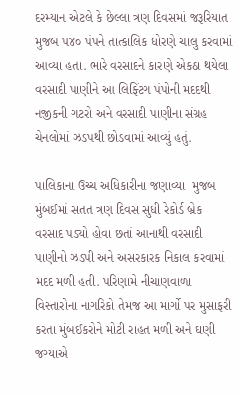દરમ્યાન એટલે કે છેલ્લા ત્રણ દિવસમાં જરૂરિયાત મુજબ ૫૪૦ પંપને તાત્કાલિક ધોરણે ચાલુ કરવામાં આવ્યા હતા. ભારે વરસાદને કારણે એકઠા થયેલા વરસાદી પાણીને આ લિફ્ટિંગ પંપોની મદદથી નજીકની ગટરો અને વરસાદી પાણીના સંગ્રહ ચેનલોમાં ઝડપથી છોડવામાં આવ્યું હતું.

પાલિકાના ઉચ્ચ અધિકારીના જણાવ્યા  મુજબ મુંબઈમાં સતત ત્રણ દિવસ સુધી રેકોર્ડ બ્રેક વરસાદ પડ્યો હોવા છતાં આનાથી વરસાદી પાણીનો ઝડપી અને અસરકારક નિકાલ કરવામાં મદદ મળી હતી. પરિણામે નીચાણવાળા વિસ્તારોના નાગરિકો તેમજ આ માર્ગો પર મુસાફરી કરતા મુંબઈકરોને મોટી રાહત મળી અને ઘણી જગ્યાએ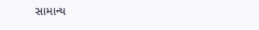સામાન્ય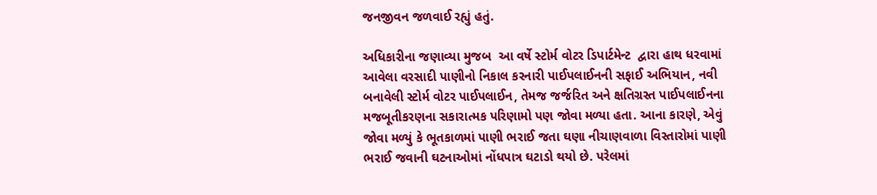જનજીવન જળવાઈ રહ્યું હતું.

અધિકારીના જણાવ્યા મુજબ  આ વર્ષે સ્ટોર્મ વોટર ડિપાર્ટમેન્ટ  દ્વારા હાથ ધરવામાં આવેલા વરસાદી પાણીનો નિકાલ કરનારી પાઈપલાઈનની સફાઈ અભિયાન, નવી બનાવેલી સ્ટોર્મ વોટર પાઈપલાઈન, તેમજ જર્જરિત અને ક્ષતિગ્રસ્ત પાઈપલાઈનના મજબૂતીકરણના સકારાત્મક પરિણામો પણ જોવા મળ્યા હતા. આના કારણે, એવું જોવા મળ્યું કે ભૂતકાળમાં પાણી ભરાઈ જતા ઘણા નીચાણવાળા વિસ્તારોમાં પાણી ભરાઈ જવાની ઘટનાઓમાં નોંધપાત્ર ઘટાડો થયો છે. પરેલમાં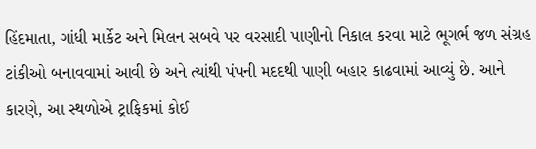હિંદમાતા, ગાંધી માર્કેટ અને મિલન સબવે પર વરસાદી પાણીનો નિકાલ કરવા માટે ભૂગર્ભ જળ સંગ્રહ ટાંકીઓ બનાવવામાં આવી છે અને ત્યાંથી પંપની મદદથી પાણી બહાર કાઢવામાં આવ્યું છે. આને કારણે, આ સ્થળોએ ટ્રાફિકમાં કોઈ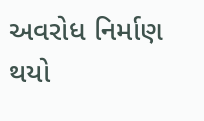અવરોધ નિર્માણ થયો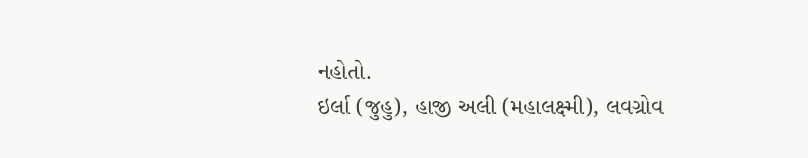નહોતો.
ઇર્લા (જુહુ), હાજી અલી (મહાલક્ષ્મી), લવગ્રોવ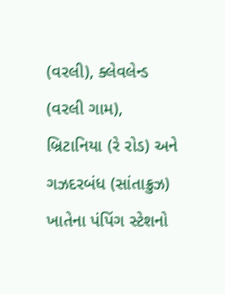(વરલી), ક્લેવલેન્ડ (વરલી ગામ), બ્રિટાનિયા (રે રોડ) અને ગઝદરબંધ (સાંતાક્રુઝ) ખાતેના પંપિંગ સ્ટેશનો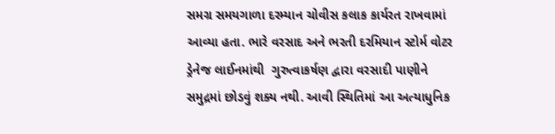સમગ્ર સમયગાળા દરમ્યાન ચોવીસ કલાક કાર્યરત રાખવામાં આવ્યા હતા. ભારે વરસાદ અને ભરતી દરમિયાન સ્ટોર્મ વોટર ડ્રેનેજ લાઈનમાંથી  ગુરુત્વાકર્ષણ દ્વારા વરસાદી પાણીને સમુદ્રમાં છોડવું શક્ય નથી. આવી સ્થિતિમાં આ અત્યાધુનિક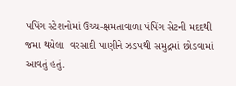પપિંગ સ્ટેશનોમાં ઉચ્ચ-ક્ષમતાવાળા પંપિંગ સેટની મદદથી જમા થયેલા  વરસાદી પાણીને ઝડપથી સમુદ્રમાં છોડવામાં આવતું હતું.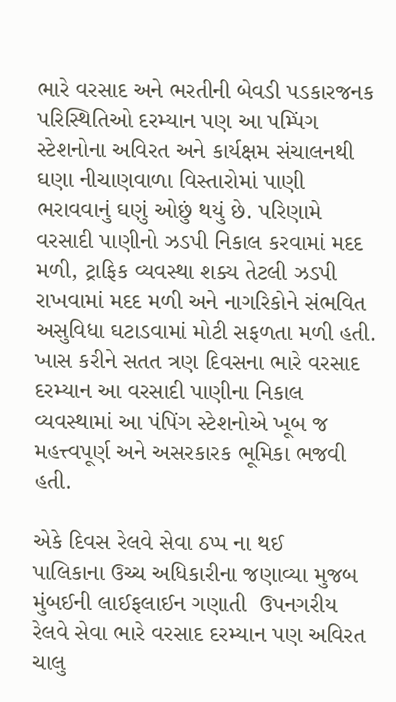ભારે વરસાદ અને ભરતીની બેવડી પડકારજનક પરિસ્થિતિઓ દરમ્યાન પણ આ પમ્પિંગ સ્ટેશનોના અવિરત અને કાર્યક્ષમ સંચાલનથી ઘણા નીચાણવાળા વિસ્તારોમાં પાણી ભરાવવાનું ઘણું ઓછું થયું છે. પરિણામે વરસાદી પાણીનો ઝડપી નિકાલ કરવામાં મદદ મળી, ટ્રાફિક વ્યવસ્થા શક્ય તેટલી ઝડપી  રાખવામાં મદદ મળી અને નાગરિકોને સંભવિત અસુવિધા ઘટાડવામાં મોટી સફળતા મળી હતી. ખાસ કરીને સતત ત્રણ દિવસના ભારે વરસાદ દરમ્યાન આ વરસાદી પાણીના નિકાલ વ્યવસ્થામાં આ પંપિંગ સ્ટેશનોએ ખૂબ જ મહત્ત્વપૂર્ણ અને અસરકારક ભૂમિકા ભજવી હતી.

એકે દિવસ રેલવે સેવા ઠપ્પ ના થઈ
પાલિકાના ઉચ્ચ અધિકારીના જણાવ્યા મુજબ મુંબઈની લાઈફલાઈન ગણાતી  ઉપનગરીય રેલવે સેવા ભારે વરસાદ દરમ્યાન પણ અવિરત ચાલુ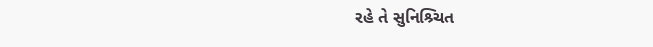રહે તે સુનિશ્ર્ચિત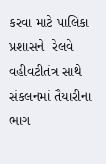કરવા માટે પાલિકા પ્રશાસને  રેલવે વહીવટીતંત્ર સાથે સંકલનમાં તૈયારીના ભાગ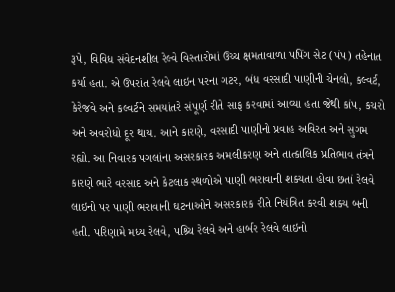રૂપે, વિવિધ સંવેદનશીલ રેલ્વે વિસ્તારોમાં ઉચ્ચ ક્ષમતાવાળા પપિંગ સેટ (પંપ) તહેનાત કર્યા હતા. એ ઉપરાંત રેલવે લાઇન પરના ગટર, બંધ વરસાદી પાણીની ચેનલો, કલ્વર્ટ, કેરેજવે અને કલ્વર્ટને સમયાંતરે સંપૂર્ણ રીતે સાફ કરવામાં આવ્યા હતા જેથી કાંપ, કચરો અને અવરોધો દૂર થાય. આને કારણે, વરસાદી પાણીનો પ્રવાહ અવિરત અને સુગમ રહ્યો. આ નિવારક પગલાંના અસરકારક અમલીકરણ અને તાત્કાલિક પ્રતિભાવ તંત્રને કારણે ભારે વરસાદ અને કેટલાક સ્થળોએ પાણી ભરાવાની શક્યતા હોવા છતાં રેલવે લાઇનો પર પાણી ભરાવાની ઘટનાઓને અસરકારક રીતે નિયંત્રિત કરવી શક્ય બની હતી. પરિણામે મધ્ય રેલવે, પશ્ર્ચિ રેલવે અને હાર્બર રેલવે લાઇનો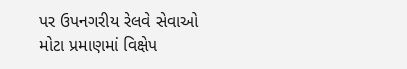પર ઉપનગરીય રેલવે સેવાઓ મોટા પ્રમાણમાં વિક્ષેપ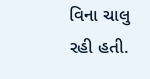વિના ચાલુ રહી હતી.